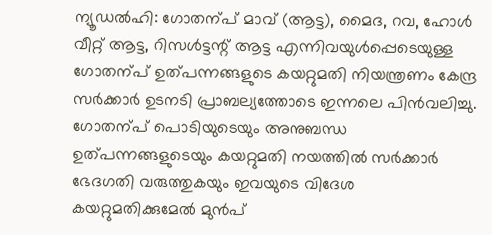ന്യൂഡൽഹി: ഗോതന്പ് മാവ് (ആട്ട), മൈദ, റവ, ഹോൾ വീറ്റ് ആട്ട, റിസൾട്ടന്റ് ആട്ട എന്നിവയുൾപ്പെടെയുള്ള ഗോതന്പ് ഉത്പന്നങ്ങളുടെ കയറ്റുമതി നിയന്ത്രണം കേന്ദ്ര സർക്കാർ ഉടനടി പ്രാബല്യത്തോടെ ഇന്നലെ പിൻവലിച്ചു.
ഗോതന്പ് പൊടിയുടെയും അനുബന്ധ ഉത്പന്നങ്ങളുടെയും കയറ്റുമതി നയത്തിൽ സർക്കാർ ഭേദഗതി വരുത്തുകയും ഇവയുടെ വിദേശ കയറ്റുമതിക്കുമേൽ മുൻപ്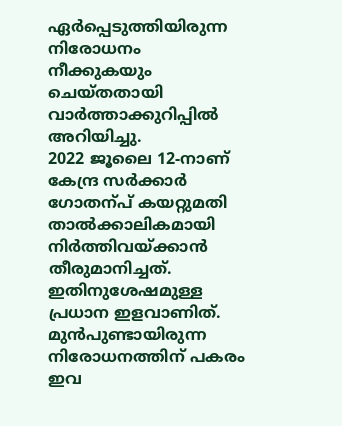ഏർപ്പെടുത്തിയിരുന്ന നിരോധനം നീക്കുകയും ചെയ്തതായി വാർത്താക്കുറിപ്പിൽ അറിയിച്ചു.
2022 ജൂലൈ 12-നാണ് കേന്ദ്ര സർക്കാർ ഗോതന്പ് കയറ്റുമതി താൽക്കാലികമായി നിർത്തിവയ്ക്കാൻ തീരുമാനിച്ചത്. ഇതിനുശേഷമുള്ള പ്രധാന ഇളവാണിത്. മുൻപുണ്ടായിരുന്ന നിരോധനത്തിന് പകരം ഇവ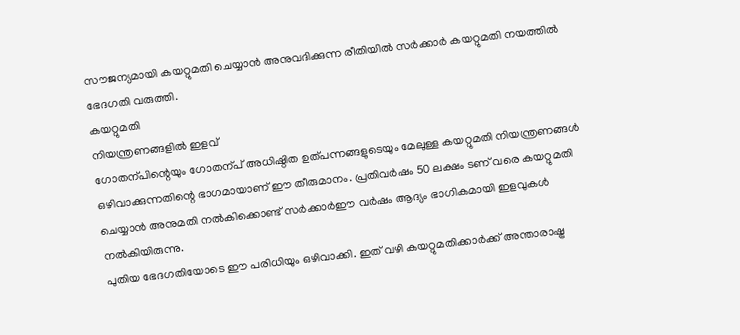സൗജന്യമായി കയറ്റുമതി ചെയ്യാൻ അനുവദിക്കുന്ന രീതിയിൽ സർക്കാർ കയറ്റുമതി നയത്തിൽ ഭേദഗതി വരുത്തി.
കയറ്റുമതി
നിയന്ത്രണങ്ങളിൽ ഇളവ്
ഗോതന്പിന്റെയും ഗോതന്പ് അധിഷ്ഠിത ഉത്പന്നങ്ങളുടെയും മേലുള്ള കയറ്റുമതി നിയന്ത്രണങ്ങൾ ഒഴിവാക്കുന്നതിന്റെ ഭാഗമായാണ് ഈ തീരുമാനം. പ്രതിവർഷം 50 ലക്ഷം ടണ് വരെ കയറ്റുമതി ചെയ്യാൻ അനുമതി നൽകിക്കൊണ്ട് സർക്കാർഈ വർഷം ആദ്യം ഭാഗികമായി ഇളവുകൾ നൽകിയിരുന്നു.
പുതിയ ഭേദഗതിയോടെ ഈ പരിധിയും ഒഴിവാക്കി. ഇത് വഴി കയറ്റുമതിക്കാർക്ക് അന്താരാഷ്ട്ര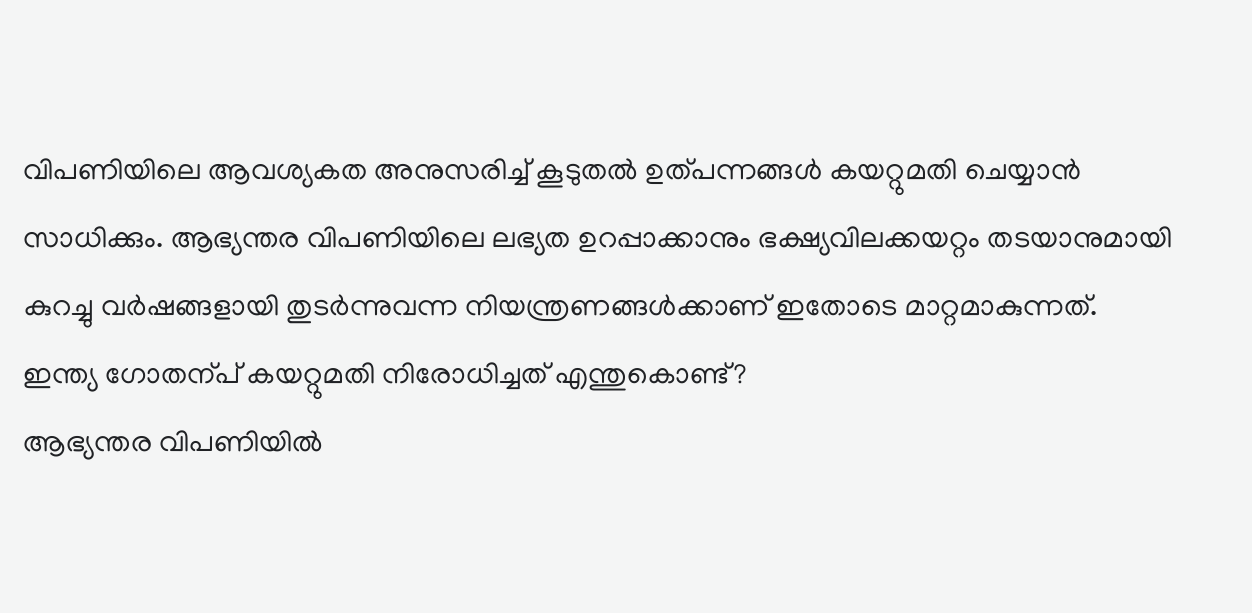വിപണിയിലെ ആവശ്യകത അനുസരിച്ച് കൂടുതൽ ഉത്പന്നങ്ങൾ കയറ്റുമതി ചെയ്യാൻ സാധിക്കും. ആഭ്യന്തര വിപണിയിലെ ലഭ്യത ഉറപ്പാക്കാനും ഭക്ഷ്യവിലക്കയറ്റം തടയാനുമായി കുറച്ചു വർഷങ്ങളായി തുടർന്നുവന്ന നിയന്ത്രണങ്ങൾക്കാണ് ഇതോടെ മാറ്റമാകുന്നത്.
ഇന്ത്യ ഗോതന്പ് കയറ്റുമതി നിരോധിച്ചത് എന്തുകൊണ്ട്?
ആഭ്യന്തര വിപണിയിൽ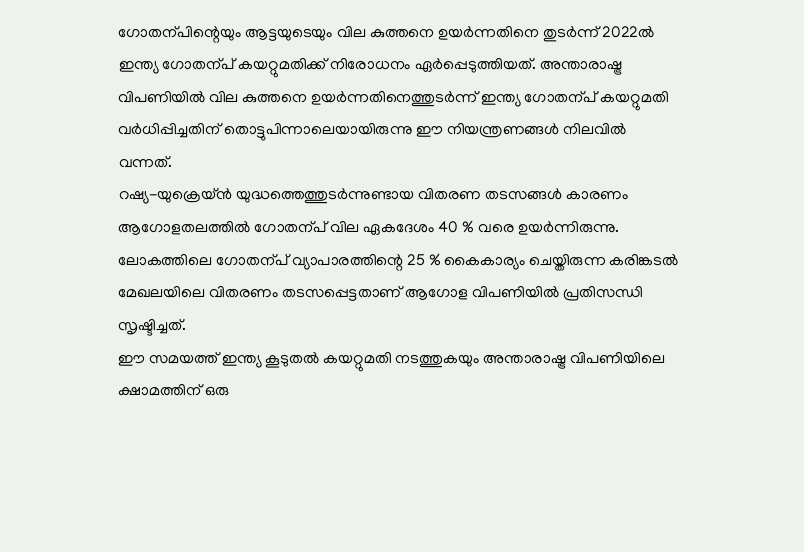ഗോതന്പിന്റെയും ആട്ടയുടെയും വില കുത്തനെ ഉയർന്നതിനെ തുടർന്ന് 2022ൽ ഇന്ത്യ ഗോതന്പ് കയറ്റുമതിക്ക് നിരോധനം ഏർപ്പെടുത്തിയത്. അന്താരാഷ്ട്ര വിപണിയിൽ വില കുത്തനെ ഉയർന്നതിനെത്തുടർന്ന് ഇന്ത്യ ഗോതന്പ് കയറ്റുമതി വർധിപ്പിച്ചതിന് തൊട്ടുപിന്നാലെയായിരുന്നു ഈ നിയന്ത്രണങ്ങൾ നിലവിൽ വന്നത്.
റഷ്യ-യുക്രെയ്ൻ യുദ്ധത്തെത്തുടർന്നുണ്ടായ വിതരണ തടസങ്ങൾ കാരണം ആഗോളതലത്തിൽ ഗോതന്പ് വില ഏകദേശം 40 % വരെ ഉയർന്നിരുന്നു. ലോകത്തിലെ ഗോതന്പ് വ്യാപാരത്തിന്റെ 25 % കൈകാര്യം ചെയ്തിരുന്ന കരിങ്കടൽ മേഖലയിലെ വിതരണം തടസപ്പെട്ടതാണ് ആഗോള വിപണിയിൽ പ്രതിസന്ധി സൃഷ്ടിച്ചത്.
ഈ സമയത്ത് ഇന്ത്യ കൂടുതൽ കയറ്റുമതി നടത്തുകയും അന്താരാഷ്ട്ര വിപണിയിലെ ക്ഷാമത്തിന് ഒരു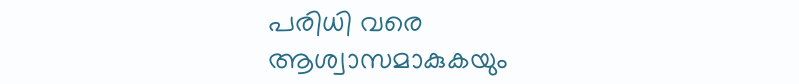പരിധി വരെ ആശ്വാസമാകുകയും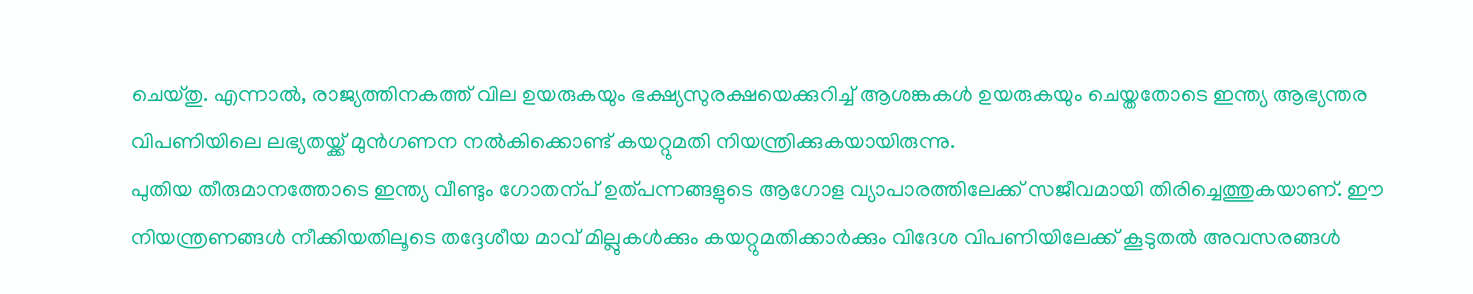ചെയ്തു. എന്നാൽ, രാജ്യത്തിനകത്ത് വില ഉയരുകയും ഭക്ഷ്യസുരക്ഷയെക്കുറിച്ച് ആശങ്കകൾ ഉയരുകയും ചെയ്തതോടെ ഇന്ത്യ ആഭ്യന്തര വിപണിയിലെ ലഭ്യതയ്ക്ക് മുൻഗണന നൽകിക്കൊണ്ട് കയറ്റുമതി നിയന്ത്രിക്കുകയായിരുന്നു.
പുതിയ തീരുമാനത്തോടെ ഇന്ത്യ വീണ്ടും ഗോതന്പ് ഉത്പന്നങ്ങളുടെ ആഗോള വ്യാപാരത്തിലേക്ക് സജീവമായി തിരിച്ചെത്തുകയാണ്. ഈ നിയന്ത്രണങ്ങൾ നീക്കിയതിലൂടെ തദ്ദേശീയ മാവ് മില്ലുകൾക്കും കയറ്റുമതിക്കാർക്കും വിദേശ വിപണിയിലേക്ക് കൂടുതൽ അവസരങ്ങൾ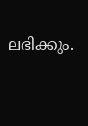ലഭിക്കും.